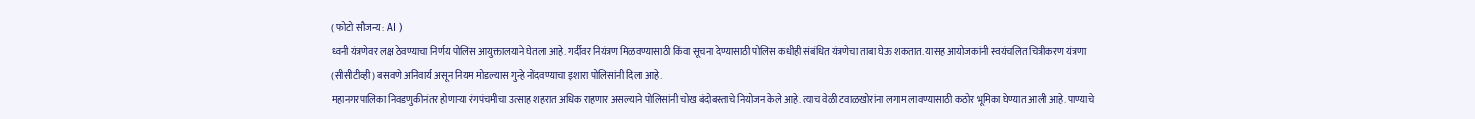( फोटो सौजन्य : AI )
ध्वनी यंत्रणेवर लक्ष ठेवण्याचा निर्णय पोलिस आयुक्तालयाने घेतला आहे. गर्दीवर नियंत्रण मिळवण्यासाठी किंवा सूचना देण्यासाठी पोलिस कधीही संबंधित यंत्रणेचा ताबा घेऊ शकतात. यासह आयोजकांनी स्वयंचलित चित्रीकरण यंत्रणा (सीसीटीव्ही) बसवणे अनिवार्य असून नियम मोडल्यास गुन्हे नोंदवण्याचा इशारा पोलिसांनी दिला आहे.
महानगरपालिका निवडणुकीनंतर होणाऱ्या रंगपंचमीचा उत्साह शहरात अधिक राहणार असल्याने पोलिसांनी चोख बंदोबस्ताचे नियोजन केले आहे. त्याच वेळी टवाळखोरांना लगाम लावण्यासाठी कठोर भूमिका घेण्यात आली आहे. पाण्याचे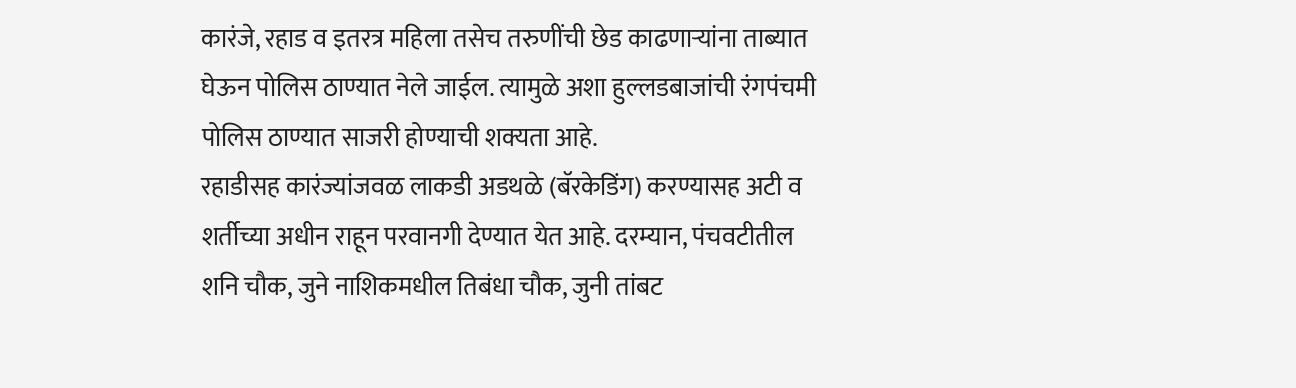कारंजे, रहाड व इतरत्र महिला तसेच तरुणींची छेड काढणाऱ्यांना ताब्यात घेऊन पोलिस ठाण्यात नेले जाईल. त्यामुळे अशा हुल्लडबाजांची रंगपंचमी पोलिस ठाण्यात साजरी होण्याची शक्यता आहे.
रहाडीसह कारंज्यांजवळ लाकडी अडथळे (बॅरकेडिंग) करण्यासह अटी व शर्तीच्या अधीन राहून परवानगी देण्यात येत आहे. दरम्यान, पंचवटीतील शनि चौक, जुने नाशिकमधील तिबंधा चौक, जुनी तांबट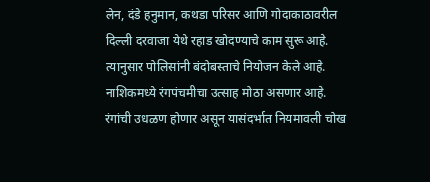लेन, दंडे हनुमान, कथडा परिसर आणि गोदाकाठावरील दिल्ली दरवाजा येथे रहाड खोदण्याचे काम सुरू आहे. त्यानुसार पोलिसांनी बंदोबस्ताचे नियोजन केले आहे.
नाशिकमध्ये रंगपंचमीचा उत्साह मोठा असणार आहे. रंगांची उधळण होणार असून यासंदर्भात नियमावली चोख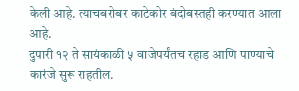केली आहे. त्याचबरोबर काटेकोर बंदोबस्तही करण्यात आला आहे.
दुपारी १२ ते सायंकाळी ५ वाजेपर्यंतच रहाड आणि पाण्याचे कारंजे सुरू राहतील.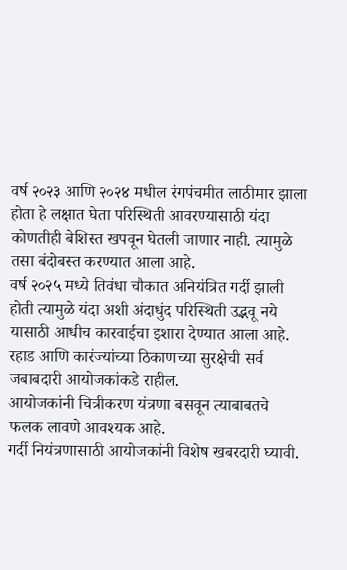वर्ष २०२३ आणि २०२४ मधील रंगपंचमीत लाठीमार झाला होता हे लक्षात घेता परिस्थिती आवरण्यासाठी यंदा कोणतीही बेशिस्त खपवून घेतली जाणार नाही. त्यामुळे तसा बंदोबस्त करण्यात आला आहे.
वर्ष २०२५ मध्ये तिवंधा चौकात अनियंत्रित गर्दी झाली होती त्यामुळे यंदा अशी अंदाधुंद परिस्थिती उद्भवू नये यासाठी आधीच कारवाईचा इशारा देण्यात आला आहे.
रहाड आणि कारंज्यांच्या ठिकाणच्या सुरक्षेची सर्व जबाबदारी आयोजकांकडे राहील.
आयोजकांनी चित्रीकरण यंत्रणा बसवून त्याबाबतचे फलक लावणे आवश्यक आहे.
गर्दी नियंत्रणासाठी आयोजकांनी विशेष खबरदारी घ्यावी.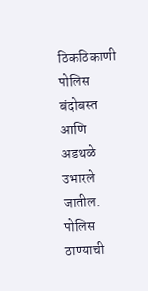ठिकठिकाणी पोलिस बंदोबस्त आणि अडथळे उभारले जातील.
पोलिस ठाण्याची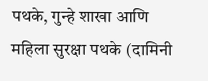पथके, गुन्हे शाखा आणि महिला सुरक्षा पथके (दामिनी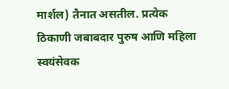मार्शल) तैनात असतील. प्रत्येक ठिकाणी जबाबदार पुरुष आणि महिला स्वयंसेवक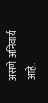असणे अनिवार्य आहे.